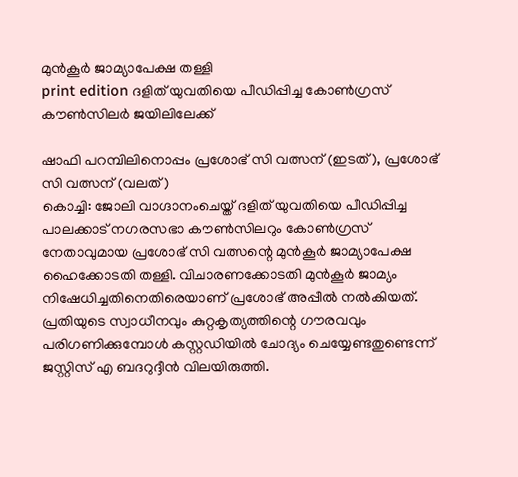മുൻകൂർ ജാമ്യാപേക്ഷ തള്ളി
print edition ദളിത് യുവതിയെ പീഡിപ്പിച്ച കോൺഗ്രസ് കൗൺസിലർ ജയിലിലേക്ക്

ഷാഫി പറമ്പിലിനൊപ്പം പ്രശോഭ് സി വത്സന് (ഇടത്), പ്രശോഭ് സി വത്സന് (വലത്)
കൊച്ചി: ജോലി വാഗ്ദാനംചെയ്ത് ദളിത് യുവതിയെ പീഡിപ്പിച്ച പാലക്കാട് നഗരസഭാ കൗൺസിലറും കോൺഗ്രസ് നേതാവുമായ പ്രശോഭ് സി വത്സന്റെ മുൻകൂർ ജാമ്യാപേക്ഷ ഹൈക്കോടതി തള്ളി. വിചാരണക്കോടതി മുൻകൂർ ജാമ്യം നിഷേധിച്ചതിനെതിരെയാണ് പ്രശോഭ് അപ്പീൽ നൽകിയത്. പ്രതിയുടെ സ്വാധീനവും കുറ്റകൃത്യത്തിന്റെ ഗൗരവവും പരിഗണിക്കുമ്പോൾ കസ്റ്റഡിയിൽ ചോദ്യം ചെയ്യേണ്ടതുണ്ടെന്ന് ജസ്റ്റിസ് എ ബദറുദ്ദീൻ വിലയിരുത്തി.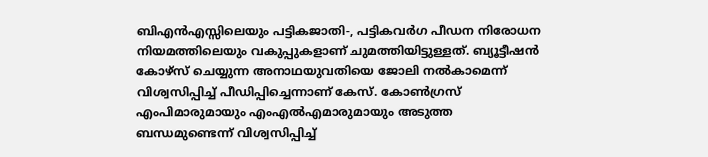ബിഎൻഎസ്സിലെയും പട്ടികജാതി-, പട്ടികവർഗ പീഡന നിരോധന നിയമത്തിലെയും വകുപ്പുകളാണ് ചുമത്തിയിട്ടുള്ളത്. ബ്യൂട്ടീഷൻ കോഴ്സ് ചെയ്യുന്ന അനാഥയുവതിയെ ജോലി നൽകാമെന്ന് വിശ്വസിപ്പിച്ച് പീഡിപ്പിച്ചെന്നാണ് കേസ്. കോൺഗ്രസ് എംപിമാരുമായും എംഎൽഎമാരുമായും അടുത്ത ബന്ധമുണ്ടെന്ന് വിശ്വസിപ്പിച്ച്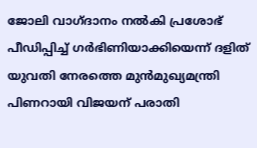ജോലി വാഗ്ദാനം നൽകി പ്രശോഭ് പീഡിപ്പിച്ച് ഗർഭിണിയാക്കിയെന്ന് ദളിത് യുവതി നേരത്തെ മുൻമുഖ്യമന്ത്രി പിണറായി വിജയന് പരാതി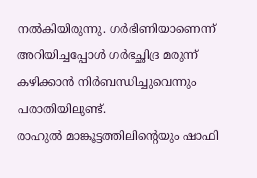നൽകിയിരുന്നു. ഗർഭിണിയാണെന്ന് അറിയിച്ചപ്പോൾ ഗർഭച്ഛിദ്ര മരുന്ന് കഴിക്കാൻ നിർബന്ധിച്ചുവെന്നും പരാതിയിലുണ്ട്.
രാഹുൽ മാങ്കൂട്ടത്തിലിന്റെയും ഷാഫി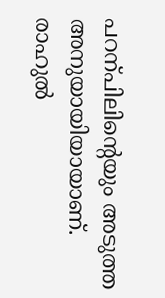പറന്പിലിന്റെയും അടുത്ത അനുയായിയായാണ്. രാഹുൽ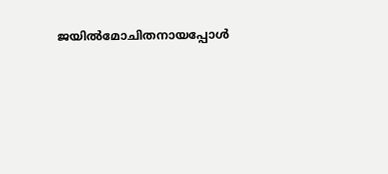ജയിൽമോചിതനായപ്പോൾ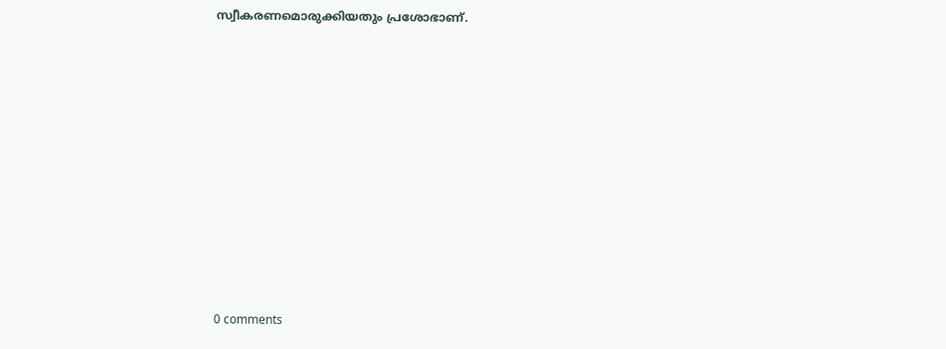സ്വീകരണമൊരുക്കിയതും പ്രശോഭാണ്.











0 comments